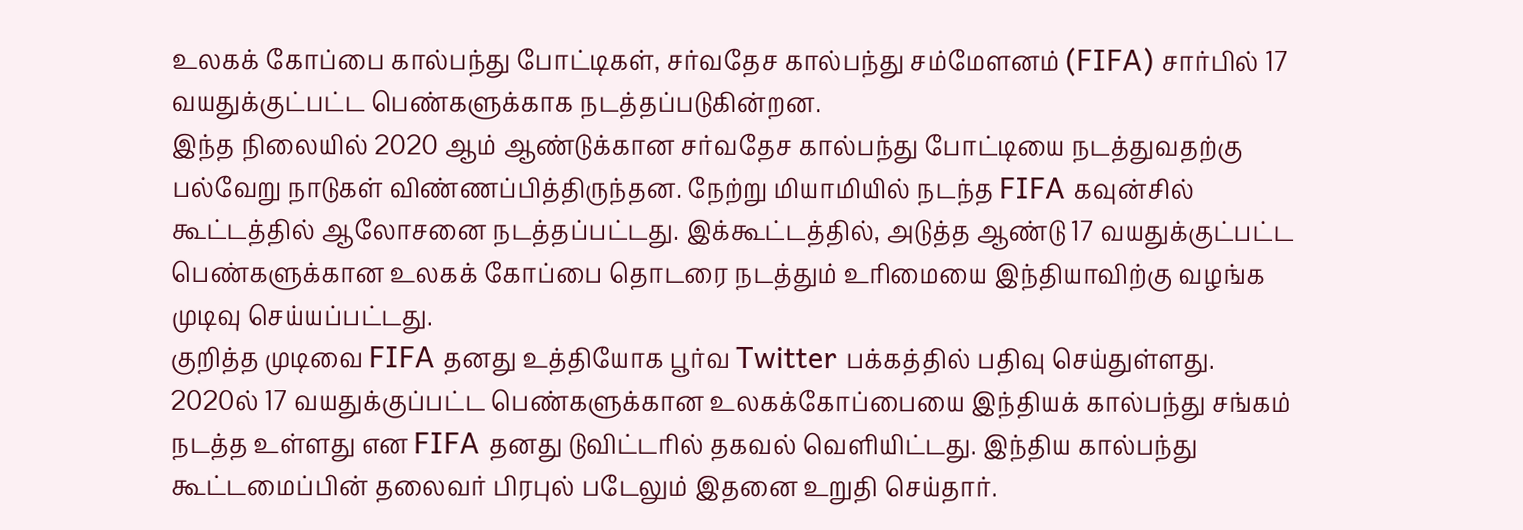உலகக் கோப்பை கால்பந்து போட்டிகள், சர்வதேச கால்பந்து சம்மேளனம் (FIFA) சார்பில் 17 வயதுக்குட்பட்ட பெண்களுக்காக நடத்தப்படுகின்றன.
இந்த நிலையில் 2020 ஆம் ஆண்டுக்கான சர்வதேச கால்பந்து போட்டியை நடத்துவதற்கு பல்வேறு நாடுகள் விண்ணப்பித்திருந்தன. நேற்று மியாமியில் நடந்த FIFA கவுன்சில் கூட்டத்தில் ஆலோசனை நடத்தப்பட்டது. இக்கூட்டத்தில், அடுத்த ஆண்டு 17 வயதுக்குட்பட்ட பெண்களுக்கான உலகக் கோப்பை தொடரை நடத்தும் உரிமையை இந்தியாவிற்கு வழங்க முடிவு செய்யப்பட்டது.
குறித்த முடிவை FIFA தனது உத்தியோக பூர்வ Twitter பக்கத்தில் பதிவு செய்துள்ளது.
2020ல் 17 வயதுக்குப்பட்ட பெண்களுக்கான உலகக்கோப்பையை இந்தியக் கால்பந்து சங்கம் நடத்த உள்ளது என FIFA தனது டுவிட்டரில் தகவல் வெளியிட்டது. இந்திய கால்பந்து கூட்டமைப்பின் தலைவர் பிரபுல் படேலும் இதனை உறுதி செய்தார்.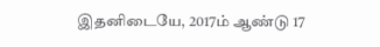இதனிடையே, 2017ம் ஆண்டு 17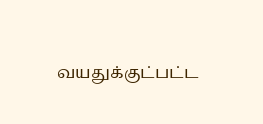வயதுக்குட்பட்ட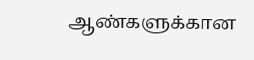ஆண்களுக்கான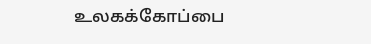உலகக்கோப்பை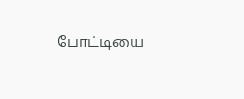போட்டியை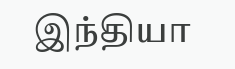இந்தியா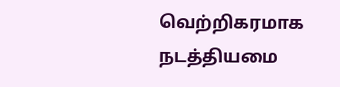வெற்றிகரமாக நடத்தியமை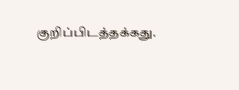குறிப்பிடத்தக்கது.